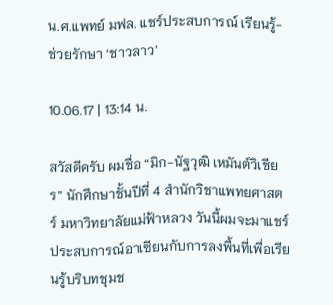น.ศ.แพทย์ มฟล. แชร์ประสบการณ์ เรียนรู้-ช่วยรักษา ‘ชาวลาว’

10.06.17 | 13:14 น.

สวัสดีครับ ผมชื่อ “มิก-นัฐวุฒิ เหมันต์วิเชียร” นักศึกษาชั้นปีที่ 4 สำนักวิชาแพทยศาสตร์ มหาวิทยาลัยแม่ฟ้าหลวง วันนี้ผมจะมาแชร์ประสบการณ์อาเซียนกับการลงพื้นที่เพื่อเรียนรู้บริบทชุมช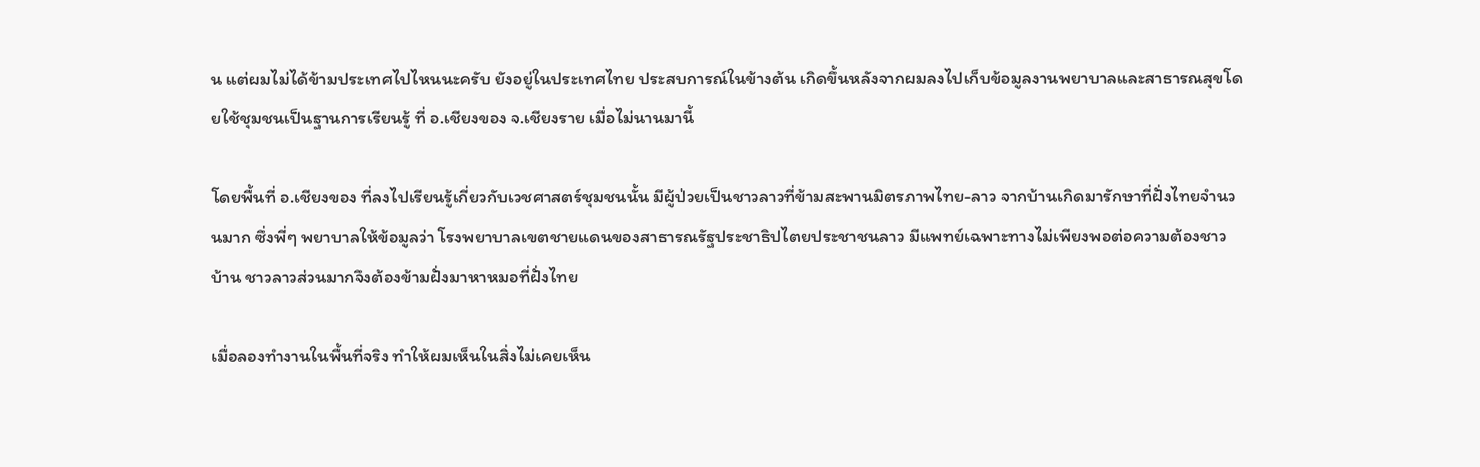น แต่ผมไม่ได้ข้ามประเทศไปไหนนะครับ ยังอยู่ในประเทศไทย ประสบการณ์ในข้างต้น เกิดขึ้นหลังจากผมลงไปเก็บข้อมูลงานพยาบาลและสาธารณสุขโดยใช้ชุมชนเป็นฐานการเรียนรู้ ที่ อ.เชียงของ จ.เชียงราย เมื่อไม่นานมานี้

โดยพื้นที่ อ.เชียงของ ที่ลงไปเรียนรู้เกี่ยวกับเวชศาสตร์ชุมชนนั้น มีผู้ป่วยเป็นชาวลาวที่ข้ามสะพานมิตรภาพไทย-ลาว จากบ้านเกิดมารักษาที่ฝั่งไทยจำนวนมาก ซึ่งพี่ๆ พยาบาลให้ข้อมูลว่า โรงพยาบาลเขตชายแดนของสาธารณรัฐประชาธิปไตยประชาชนลาว มีแพทย์เฉพาะทางไม่เพียงพอต่อความต้องชาวบ้าน ชาวลาวส่วนมากจึงต้องข้ามฝั่งมาหาหมอที่ฝั่งไทย

เมื่อลองทำงานในพื้นที่จริง ทำให้ผมเห็นในสิ่งไม่เคยเห็น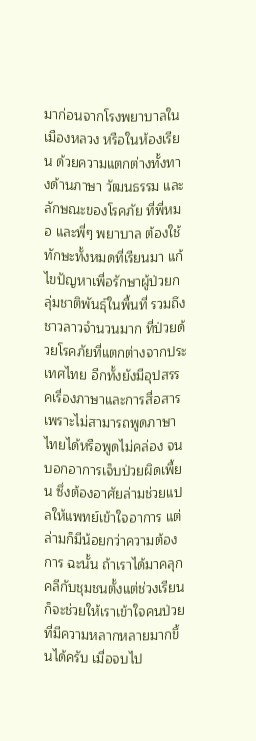มาก่อนจากโรงพยาบาลในเมืองหลวง หรือในห้องเรียน ด้วยความแตกต่างทั้งทางด้านภาษา วัฒนธรรม และลักษณะของโรคภัย ที่พี่หมอ และพี่ๆ พยาบาล ต้องใช้ทักษะทั้งหมดที่เรียนมา แก้ไขปัญหาเพื่อรักษาผู้ป่วยกลุ่มชาติพันธุ์ในพื้นที่ รวมถึงชาวลาวจำนวนมาก ที่ป่วยด้วยโรคภัยที่แตกต่างจากประเทศไทย อีกทั้งยังมีอุปสรรคเรื่องภาษาและการสื่อสาร เพราะไม่สามารถพูดภาษาไทยได้หรือพูดไม่คล่อง จนบอกอาการเจ็บป่วยผิดเพี้ยน ซึ่งต้องอาศัยล่ามช่วยแปลให้แพทย์เข้าใจอาการ แต่ล่ามก็มีน้อยกว่าความต้องการ ฉะนั้น ถ้าเราได้มาคลุกคลีกับชุมชนตั้งแต่ช่วงเรียน ก็จะช่วยให้เราเข้าใจคนป่วยที่มีความหลากหลายมากขึ้นได้ครับ เมื่อจบไป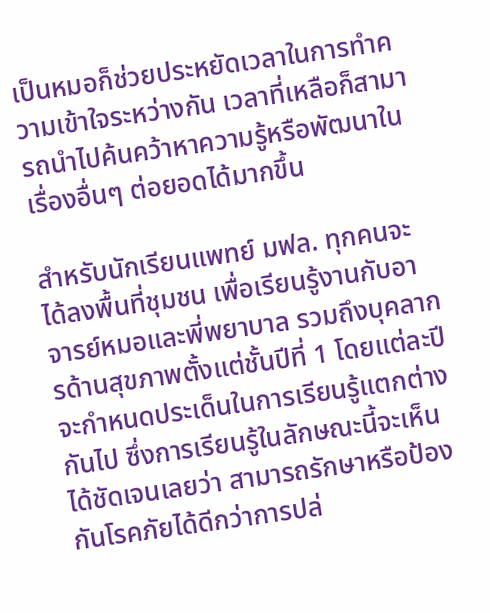เป็นหมอก็ช่วยประหยัดเวลาในการทำความเข้าใจระหว่างกัน เวลาที่เหลือก็สามารถนำไปค้นคว้าหาความรู้หรือพัฒนาในเรื่องอื่นๆ ต่อยอดได้มากขึ้น

สำหรับนักเรียนแพทย์ มฟล. ทุกคนจะได้ลงพื้นที่ชุมชน เพื่อเรียนรู้งานกับอาจารย์หมอและพี่พยาบาล รวมถึงบุคลากรด้านสุขภาพตั้งแต่ชั้นปีที่ 1 โดยแต่ละปีจะกำหนดประเด็นในการเรียนรู้แตกต่างกันไป ซึ่งการเรียนรู้ในลักษณะนี้จะเห็นได้ชัดเจนเลยว่า สามารถรักษาหรือป้องกันโรคภัยได้ดีกว่าการปล่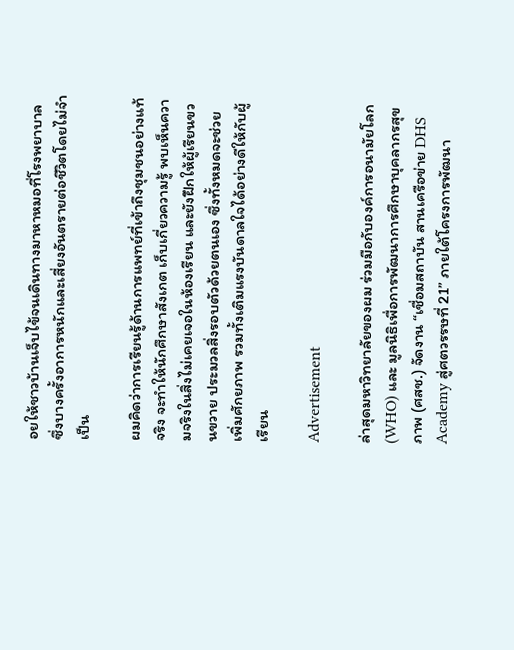อยให้ชาวบ้านเจ็บไข้จนเดินทางมาหาหมอที่โรงพยาบาล ซึ่งบางครั้งอาการหนักและเสี่ยงอันตรายต่อชีวิตโดยไม่จำเป็น

ผมคิดว่าการเรียนรู้ด้านการแพทย์ที่เข้าถึงชุมชนอย่างแท้จริง จะทำให้นักศึกษาสังเกต เก็บเกี่ยวความรู้ พบเห็นความจริงในสิ่งไม่เคยเจอในห้องเรียน และยังฝึกให้ผู้เรียนขวนขวาย ประมวลสิ่งรอบตัวด้วยตนเอง ซึ่งทั้งหมดจะช่วยเพิ่มศักยภาพ รวมทั้งเติมแรงบันดาลใจได้อย่างดีให้กับผู้เรียน

Advertisement

ล่าสุดมหาวิทยาลัยของผม ร่วมมือกับองค์การอนามัยโลก (WHO) และ มูลนิธิเพื่อการพัฒนาการศึกษาบุคลากรสุขภาพ (ศสช.) จัดงาน “เชื่อมสถาบัน สานเครือข่าย DHS Academy สู่ศตวรรษที่ 21” ภายใต้โครงการพัฒนา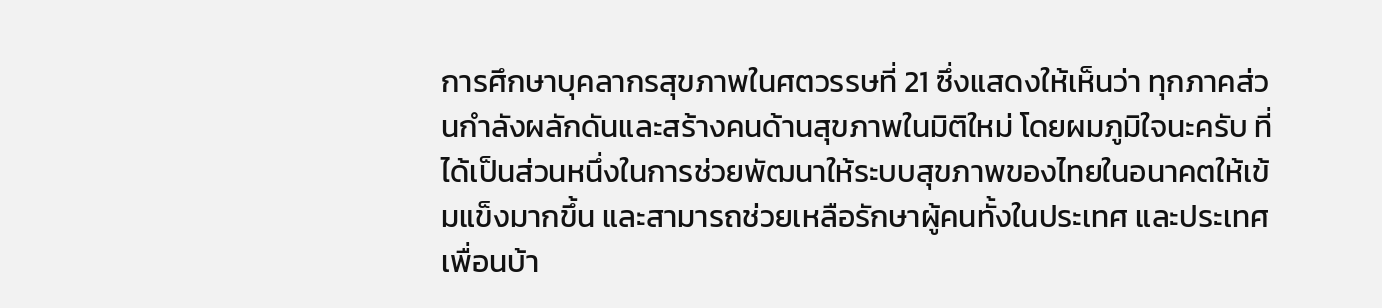การศึกษาบุคลากรสุขภาพในศตวรรษที่ 21 ซึ่งแสดงให้เห็นว่า ทุกภาคส่วนกำลังผลักดันและสร้างคนด้านสุขภาพในมิติใหม่ โดยผมภูมิใจนะครับ ที่ได้เป็นส่วนหนึ่งในการช่วยพัฒนาให้ระบบสุขภาพของไทยในอนาคตให้เข้มแข็งมากขึ้น และสามารถช่วยเหลือรักษาผู้คนทั้งในประเทศ และประเทศเพื่อนบ้า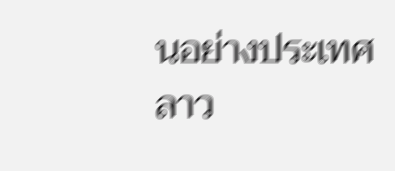นอย่างประเทศลาว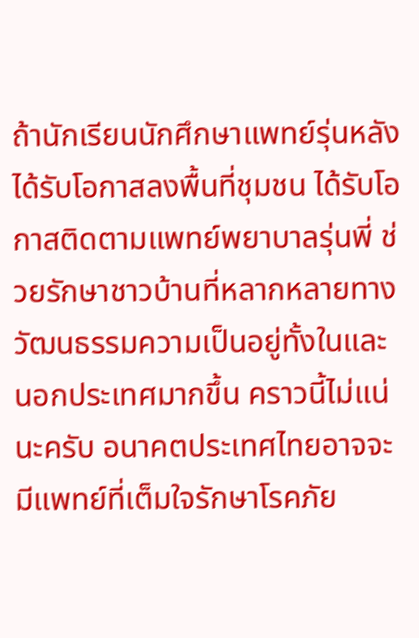ถ้านักเรียนนักศึกษาแพทย์รุ่นหลังได้รับโอกาสลงพื้นที่ชุมชน ได้รับโอกาสติดตามแพทย์พยาบาลรุ่นพี่ ช่วยรักษาชาวบ้านที่หลากหลายทางวัฒนธรรมความเป็นอยู่ทั้งในและนอกประเทศมากขึ้น คราวนี้ไม่แน่นะครับ อนาคตประเทศไทยอาจจะมีแพทย์ที่เต็มใจรักษาโรคภัย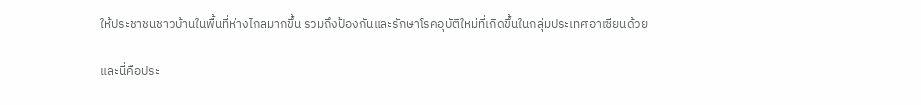ให้ประชาชนชาวบ้านในพื้นที่ห่างไกลมากขึ้น รวมถึงป้องกันและรักษาโรคอุบัติใหม่ที่เกิดขึ้นในกลุ่มประเทศอาเซียนด้วย

และนี่คือประ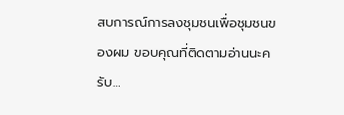สบการณ์การลงชุมชนเพื่อชุมชนของผม ขอบคุณที่ติดตามอ่านนะครับ…